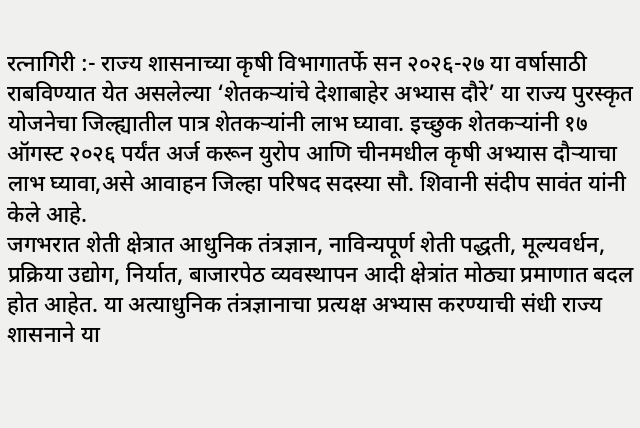रत्नागिरी :- राज्य शासनाच्या कृषी विभागातर्फे सन २०२६-२७ या वर्षासाठी राबविण्यात येत असलेल्या ‘शेतकऱ्यांचे देशाबाहेर अभ्यास दौरे’ या राज्य पुरस्कृत योजनेचा जिल्ह्यातील पात्र शेतकऱ्यांनी लाभ घ्यावा. इच्छुक शेतकऱ्यांनी १७ ऑगस्ट २०२६ पर्यंत अर्ज करून युरोप आणि चीनमधील कृषी अभ्यास दौऱ्याचा लाभ घ्यावा,असे आवाहन जिल्हा परिषद सदस्या सौ. शिवानी संदीप सावंत यांनी केले आहे.
जगभरात शेती क्षेत्रात आधुनिक तंत्रज्ञान, नाविन्यपूर्ण शेती पद्धती, मूल्यवर्धन, प्रक्रिया उद्योग, निर्यात, बाजारपेठ व्यवस्थापन आदी क्षेत्रांत मोठ्या प्रमाणात बदल होत आहेत. या अत्याधुनिक तंत्रज्ञानाचा प्रत्यक्ष अभ्यास करण्याची संधी राज्य शासनाने या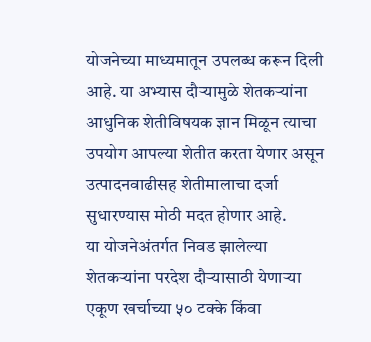योजनेच्या माध्यमातून उपलब्ध करून दिली आहे. या अभ्यास दौऱ्यामुळे शेतकऱ्यांना आधुनिक शेतीविषयक ज्ञान मिळून त्याचा उपयोग आपल्या शेतीत करता येणार असून उत्पादनवाढीसह शेतीमालाचा दर्जा सुधारण्यास मोठी मदत होणार आहे.
या योजनेअंतर्गत निवड झालेल्या शेतकऱ्यांना परदेश दौऱ्यासाठी येणाऱ्या एकूण खर्चाच्या ५० टक्के किंवा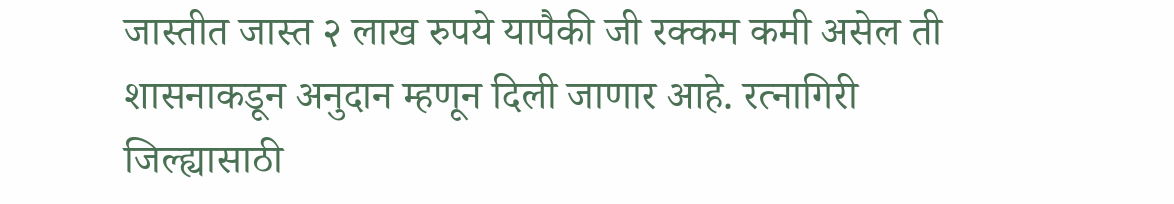जास्तीत जास्त २ लाख रुपये यापैकी जी रक्कम कमी असेल ती शासनाकडून अनुदान म्हणून दिली जाणार आहे. रत्नागिरी जिल्ह्यासाठी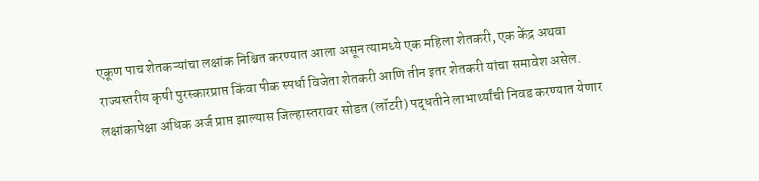एकूण पाच शेतकऱ्यांचा लक्षांक निश्चित करण्यात आला असून त्यामध्ये एक महिला शेतकरी, एक केंद्र अथवा राज्यस्तरीय कृषी पुरस्कारप्राप्त किंवा पीक स्पर्धा विजेता शेतकरी आणि तीन इतर शेतकरी यांचा समावेश असेल. लक्षांकापेक्षा अधिक अर्ज प्राप्त झाल्यास जिल्हास्तरावर सोडत (लॉटरी) पद्धतीने लाभार्थ्यांची निवड करण्यात येणार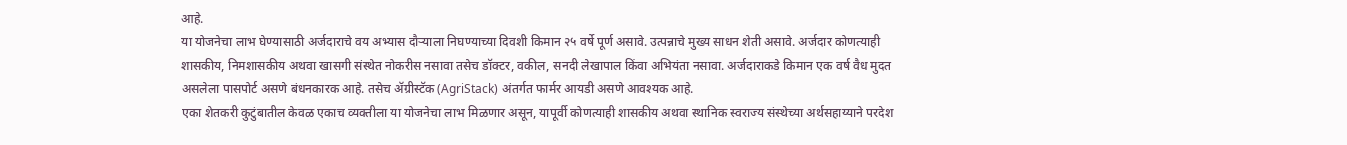आहे.
या योजनेचा लाभ घेण्यासाठी अर्जदाराचे वय अभ्यास दौऱ्याला निघण्याच्या दिवशी किमान २५ वर्षे पूर्ण असावे. उत्पन्नाचे मुख्य साधन शेती असावे. अर्जदार कोणत्याही शासकीय, निमशासकीय अथवा खासगी संस्थेत नोकरीस नसावा तसेच डॉक्टर, वकील, सनदी लेखापाल किंवा अभियंता नसावा. अर्जदाराकडे किमान एक वर्ष वैध मुदत असलेला पासपोर्ट असणे बंधनकारक आहे. तसेच ॲग्रीस्टॅक (AgriStack) अंतर्गत फार्मर आयडी असणे आवश्यक आहे.
एका शेतकरी कुटुंबातील केवळ एकाच व्यक्तीला या योजनेचा लाभ मिळणार असून, यापूर्वी कोणत्याही शासकीय अथवा स्थानिक स्वराज्य संस्थेच्या अर्थसहाय्याने परदेश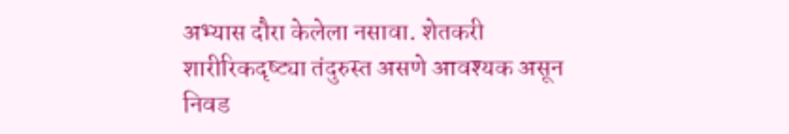अभ्यास दौरा केलेला नसावा. शेतकरी शारीरिकदृष्ट्या तंदुरुस्त असणे आवश्यक असून निवड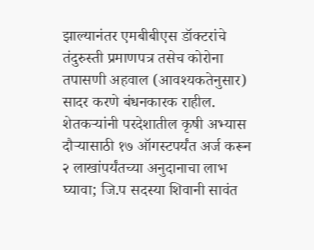झाल्यानंतर एमबीबीएस डॉक्टरांचे तंदुरुस्ती प्रमाणपत्र तसेच कोरोना तपासणी अहवाल (आवश्यकतेनुसार) सादर करणे बंधनकारक राहील.
शेतकऱ्यांनी परदेशातील कृषी अभ्यास दौऱ्यासाठी १७ ऑगस्टपर्यंत अर्ज करून २ लाखांपर्यंतच्या अनुदानाचा लाभ घ्यावा; जि.प सदस्या शिवानी सावंत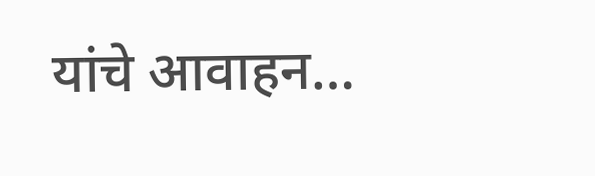यांचे आवाहन…